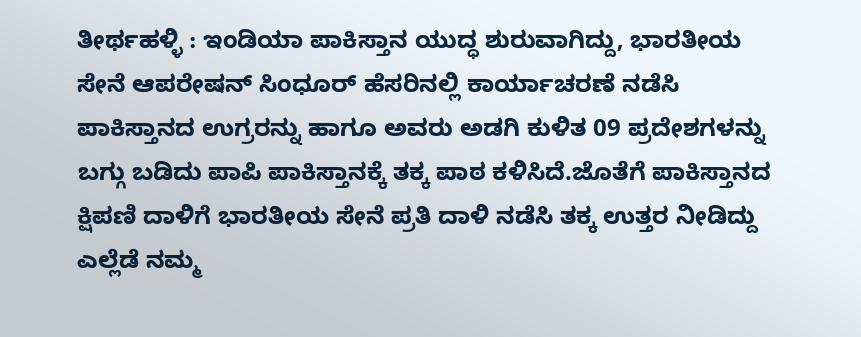ತೀರ್ಥಹಳ್ಳಿ : ಇಂಡಿಯಾ ಪಾಕಿಸ್ತಾನ ಯುದ್ಧ ಶುರುವಾಗಿದ್ದು, ಭಾರತೀಯ ಸೇನೆ ಆಪರೇಷನ್ ಸಿಂಧೂರ್ ಹೆಸರಿನಲ್ಲಿ ಕಾರ್ಯಾಚರಣೆ ನಡೆಸಿ ಪಾಕಿಸ್ತಾನದ ಉಗ್ರರನ್ನು ಹಾಗೂ ಅವರು ಅಡಗಿ ಕುಳಿತ 09 ಪ್ರದೇಶಗಳನ್ನು ಬಗ್ಗು ಬಡಿದು ಪಾಪಿ ಪಾಕಿಸ್ತಾನಕ್ಕೆ ತಕ್ಕ ಪಾಠ ಕಳಿಸಿದೆ.ಜೊತೆಗೆ ಪಾಕಿಸ್ತಾನದ ಕ್ಷಿಪಣಿ ದಾಳಿಗೆ ಭಾರತೀಯ ಸೇನೆ ಪ್ರತಿ ದಾಳಿ ನಡೆಸಿ ತಕ್ಕ ಉತ್ತರ ನೀಡಿದ್ದು ಎಲ್ಲೆಡೆ ನಮ್ಮ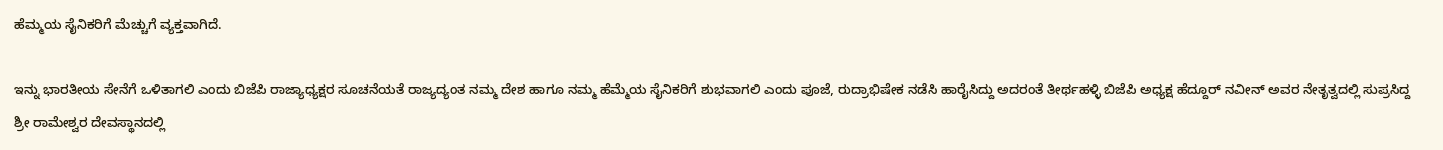ಹೆಮ್ಮಯ ಸೈನಿಕರಿಗೆ ಮೆಚ್ಚುಗೆ ವ್ಯಕ್ತವಾಗಿದೆ.

ಇನ್ನು ಭಾರತೀಯ ಸೇನೆಗೆ ಒಳಿತಾಗಲಿ ಎಂದು ಬಿಜೆಪಿ ರಾಜ್ಯಾಧ್ಯಕ್ಷರ ಸೂಚನೆಯತೆ ರಾಜ್ಯದ್ಯಂತ ನಮ್ಮ ದೇಶ ಹಾಗೂ ನಮ್ಮ ಹೆಮ್ಮೆಯ ಸೈನಿಕರಿಗೆ ಶುಭವಾಗಲಿ ಎಂದು ಪೂಜೆ, ರುದ್ರಾಭಿಷೇಕ ನಡೆಸಿ ಹಾರೈಸಿದ್ದು ಅದರಂತೆ ತೀರ್ಥಹಳ್ಳಿ ಬಿಜೆಪಿ ಅಧ್ಯಕ್ಷ ಹೆದ್ದೂರ್ ನವೀನ್ ಅವರ ನೇತೃತ್ವದಲ್ಲಿ ಸುಪ್ರಸಿದ್ದ ಶ್ರೀ ರಾಮೇಶ್ವರ ದೇವಸ್ಥಾನದಲ್ಲಿ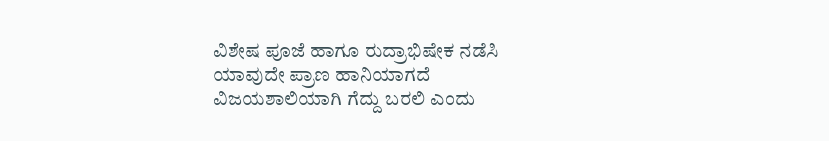ವಿಶೇಷ ಪೂಜೆ ಹಾಗೂ ರುದ್ರಾಭಿಷೇಕ ನಡೆಸಿ ಯಾವುದೇ ಪ್ರಾಣ ಹಾನಿಯಾಗದೆ ವಿಜಯಶಾಲಿಯಾಗಿ ಗೆದ್ದು ಬರಲಿ ಎಂದು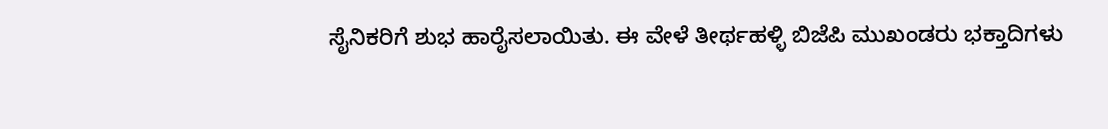ಸೈನಿಕರಿಗೆ ಶುಭ ಹಾರೈಸಲಾಯಿತು. ಈ ವೇಳೆ ತೀರ್ಥಹಳ್ಳಿ ಬಿಜೆಪಿ ಮುಖಂಡರು ಭಕ್ತಾದಿಗಳು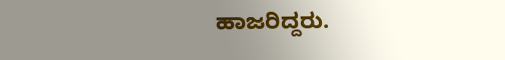ಹಾಜರಿದ್ದರು.